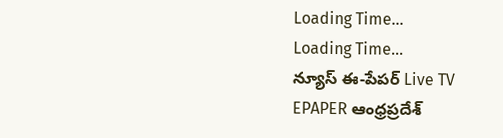Loading Time...
Loading Time...
న్యూస్ ఈ-పేపర్ Live TV
EPAPER ఆంధ్రప్రదేశ్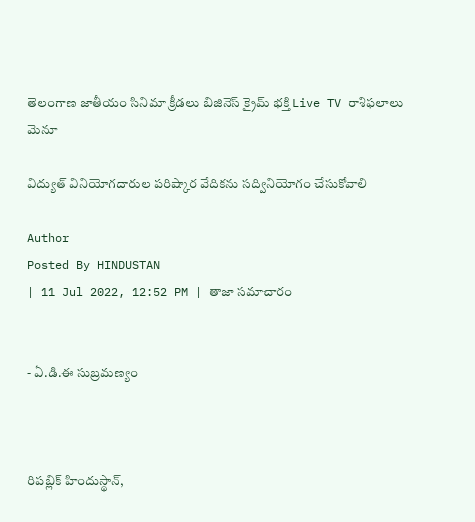తెలంగాణ జాతీయం సినిమా క్రీడలు బిజినెస్ క్రైమ్ భక్తి Live TV రాశిఫలాలు
మెనూ

విద్యుత్ వినియోగదారుల పరిష్కార వేదికను సద్వినియోగం చేసుకోవాలి

Author
Posted By HINDUSTAN
| 11 Jul 2022, 12:52 PM | తాజా సమాచారం


- ఏ.డి.ఈ సుబ్రమణ్యం



రిపబ్లిక్ హిందుస్థాన్,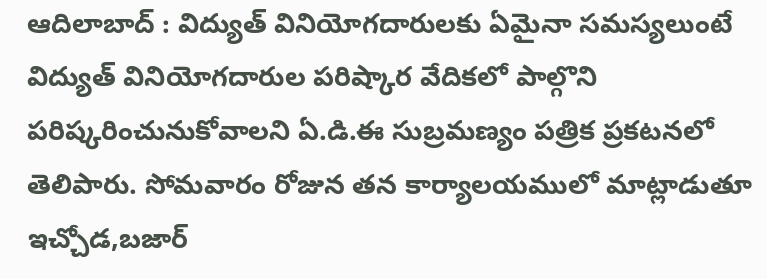ఆదిలాబాద్ : విద్యుత్ వినియోగదారులకు ఏమైనా సమస్యలుంటే విద్యుత్ వినియోగదారుల పరిష్కార వేదికలో పాల్గొని పరిష్కరించునుకోవాలని ఏ.డి.ఈ సుబ్రమణ్యం పత్రిక ప్రకటనలో తెలిపారు. సోమవారం రోజున తన కార్యాలయములో మాట్లాడుతూ ఇచ్చోడ,బజార్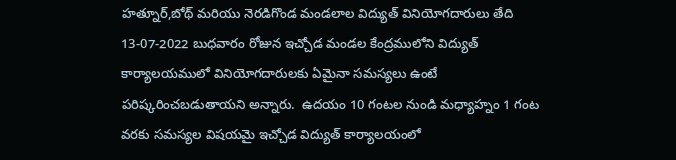హత్నూర్,బోథ్ మరియు నెరడిగొండ మండలాల విద్యుత్ వినియోగదారులు తేది 13-07-2022 బుధవారం రోజున ఇచ్చోడ మండల కేంద్రములోని విద్యుత్ కార్యాలయములో వినియోగదారులకు ఏమైనా సమస్యలు ఉంటే పరిష్కరించబడుతాయని అన్నారు.  ఉదయం 10 గంటల నుండి మధ్యాహ్నం 1 గంట వరకు సమస్యల విషయమై ఇచ్చోడ విద్యుత్ కార్యాలయంలో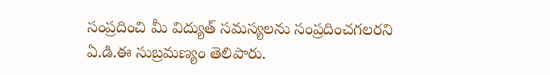సంప్రదించి మీ విద్యుత్ సమస్యలను సంప్రదించగలరని ఏ.డి.ఈ సుబ్రమణ్యం తెలిపారు.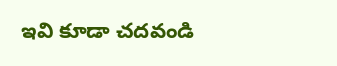ఇవి కూడా చదవండి